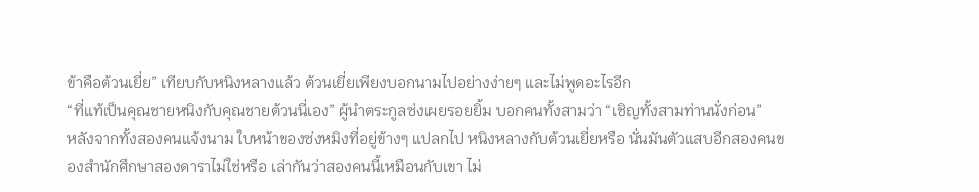ข้าคือต้วนเยี่ย” เทียบกับหนิงหลางแล้ว ต้วนเยี่ยเพียงบอกนามไปอย่างง่ายๆ และไม่พูดอะไรอีก
“ที่แท้เป็นคุณชายหนิงกับคุณชายต้วนนี่เอง” ผู้นำตระกูลซ่งเผยรอยยิ้ม บอกคนทั้งสามว่า “เชิญทั้งสามท่านนั่งก่อน”
หลังจากทั้งสองคนแจ้งนาม ใบหน้าของซ่งหมิงที่อยู่ข้างๆ แปลกไป หนิงหลางกับต้วนเยี่ยหรือ นั่นมันตัวแสบอีกสองคนของสำนักศึกษาสองดาราไม่ใช่หรือ เล่ากันว่าสองคนนี้เหมือนกับเขา ไม่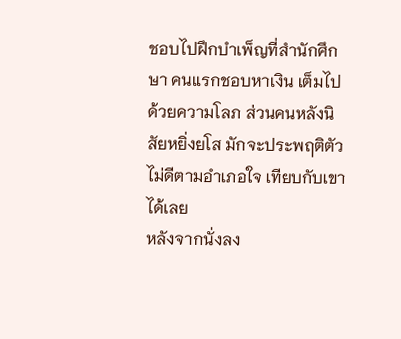ชอบไปฝึกบำเพ็ญที่สำนักศึกษา คนแรกชอบหาเงิน เต็มไปด้วยความโลภ ส่วนคนหลังนิสัยหยิ่งยโส มักจะประพฤติตัวไม่ดีตามอำเภอใจ เทียบกับเขาได้เลย
หลังจากนั่งลง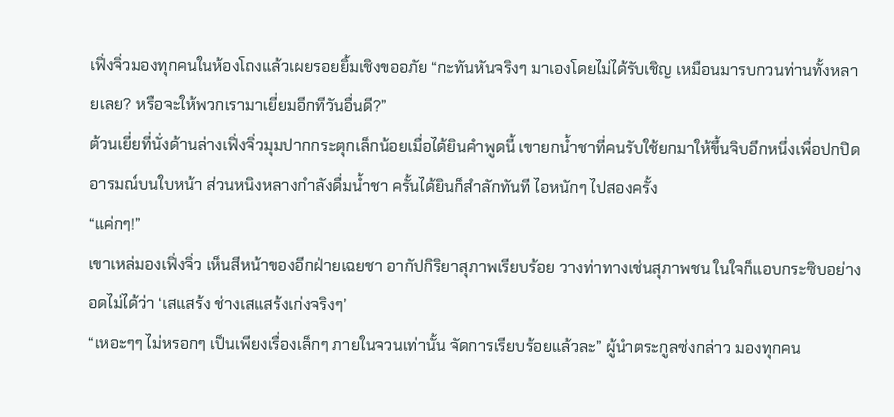เฟิ่งจิ่วมองทุกคนในห้องโถงแล้วเผยรอยยิ้มเชิงขออภัย “กะทันหันจริงๆ มาเองโดยไม่ได้รับเชิญ เหมือนมารบกวนท่านทั้งหลายเลย? หรือจะให้พวกเรามาเยี่ยมอีกทีวันอื่นดี?”
ต้วนเยี่ยที่นั่งด้านล่างเฟิ่งจิ่วมุมปากกระตุกเล็กน้อยเมื่อได้ยินคำพูดนี้ เขายกน้ำชาที่คนรับใช้ยกมาให้ขึ้นจิบอึกหนึ่งเพื่อปกปิดอารมณ์บนใบหน้า ส่วนหนิงหลางกำลังดื่มน้ำชา ครั้นได้ยินก็สำลักทันที ไอหนักๆ ไปสองครั้ง
“แค่กๆ!”
เขาเหล่มองเฟิ่งจิ่ว เห็นสีหน้าของอีกฝ่ายเฉยชา อากัปกิริยาสุภาพเรียบร้อย วางท่าทางเช่นสุภาพชน ในใจก็แอบกระซิบอย่างอดไม่ได้ว่า ‘เสแสร้ง ช่างเสแสร้งเก่งจริงๆ’
“เหอะๆๆ ไม่หรอกๆ เป็นเพียงเรื่องเล็กๆ ภายในจวนเท่านั้น จัดการเรียบร้อยแล้วละ” ผู้นำตระกูลซ่งกล่าว มองทุกคน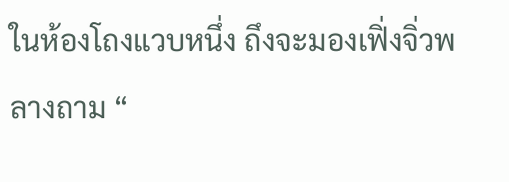ในห้องโถงแวบหนึ่ง ถึงจะมองเฟิ่งจิ่วพลางถาม “